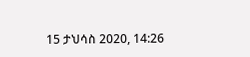15 ታህሳስ 2020, 14:26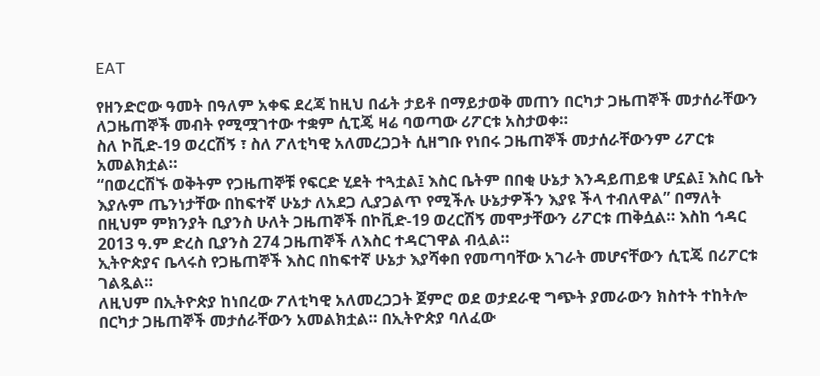EAT

የዘንድሮው ዓመት በዓለም አቀፍ ደረጃ ከዚህ በፊት ታይቶ በማይታወቅ መጠን በርካታ ጋዜጠኞች መታሰራቸውን ለጋዜጠኞች መብት የሚሟገተው ተቋም ሲፒጄ ዛሬ ባወጣው ሪፖርቱ አስታወቀ።
ስለ ኮቪድ-19 ወረርሽኝ ፣ ስለ ፖለቲካዊ አለመረጋጋት ሲዘግቡ የነበሩ ጋዜጠኞች መታሰራቸውንም ሪፖርቱ አመልክቷል።
“በወረርሽኙ ወቅትም የጋዜጠኞቹ የፍርድ ሂደት ተጓቷል፤ እስር ቤትም በበቂ ሁኔታ እንዳይጠይቁ ሆኗል፤ እስር ቤት እያሉም ጤንነታቸው በከፍተኛ ሁኔታ ለአደጋ ሊያጋልጥ የሚችሉ ሁኔታዎችን እያዩ ችላ ተብለዋል” በማለት በዚህም ምክንያት ቢያንስ ሁለት ጋዜጠኞች በኮቪድ-19 ወረርሽኝ መሞታቸውን ሪፖርቱ ጠቅሷል። እስከ ኅዳር 2013 ዓ.ም ድረስ ቢያንስ 274 ጋዜጠኞች ለእስር ተዳርገዋል ብሏል።
ኢትዮጵያና ቤላሩስ የጋዜጠኞች እስር በከፍተኛ ሁኔታ እያሻቀበ የመጣባቸው አገራት መሆናቸውን ሲፒጄ በሪፖርቱ ገልጿል።
ለዚህም በኢትዮጵያ ከነበረው ፖለቲካዊ አለመረጋጋት ጀምሮ ወደ ወታደራዊ ግጭት ያመራውን ክስተት ተከትሎ በርካታ ጋዜጠኞች መታሰራቸውን አመልክቷል። በኢትዮጵያ ባለፈው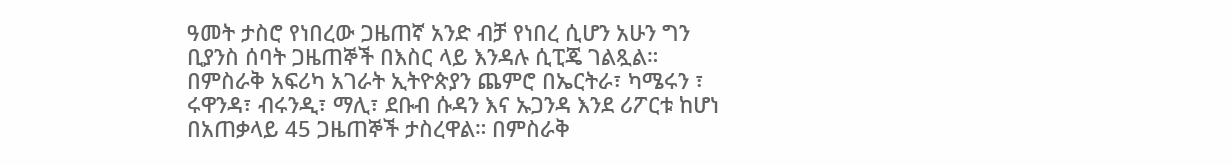ዓመት ታስሮ የነበረው ጋዜጠኛ አንድ ብቻ የነበረ ሲሆን አሁን ግን ቢያንስ ሰባት ጋዜጠኞች በእስር ላይ እንዳሉ ሲፒጄ ገልጿል።
በምስራቅ አፍሪካ አገራት ኢትዮጵያን ጨምሮ በኤርትራ፣ ካሜሩን ፣ ሩዋንዳ፣ ብሩንዲ፣ ማሊ፣ ደቡብ ሱዳን እና ኡጋንዳ እንደ ሪፖርቱ ከሆነ በአጠቃላይ 45 ጋዜጠኞች ታስረዋል። በምስራቅ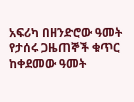አፍሪካ በዘንድሮው ዓመት የታሰሩ ጋዜጠኞች ቁጥር ከቀደመው ዓመት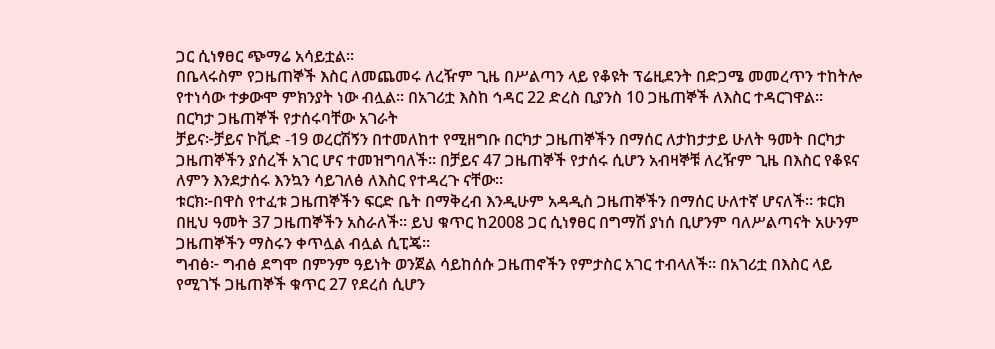ጋር ሲነፃፀር ጭማሬ አሳይቷል።
በቤላሩስም የጋዜጠኞች እስር ለመጨመሩ ለረዥም ጊዜ በሥልጣን ላይ የቆዩት ፕሬዚደንት በድጋሜ መመረጥን ተከትሎ የተነሳው ተቃውሞ ምክንያት ነው ብሏል። በአገሪቷ እስከ ኅዳር 22 ድረስ ቢያንስ 10 ጋዜጠኞች ለእስር ተዳርገዋል።
በርካታ ጋዜጠኞች የታሰሩባቸው አገራት
ቻይና፦ቻይና ኮቪድ -19 ወረርሽኝን በተመለከተ የሚዘግቡ በርካታ ጋዜጠኞችን በማሰር ለታከታታይ ሁለት ዓመት በርካታ ጋዜጠኞችን ያሰረች አገር ሆና ተመዝግባለች። በቻይና 47 ጋዜጠኞች የታሰሩ ሲሆን አብዛኞቹ ለረዥም ጊዜ በእስር የቆዩና ለምን እንደታሰሩ እንኳን ሳይገለፅ ለእስር የተዳረጉ ናቸው።
ቱርክ፦በዋስ የተፈቱ ጋዜጠኞችን ፍርድ ቤት በማቅረብ እንዲሁም አዳዲስ ጋዜጠኞችን በማሰር ሁለተኛ ሆናለች። ቱርክ በዚህ ዓመት 37 ጋዜጠኞችን አስራለች። ይህ ቁጥር ከ2008 ጋር ሲነፃፀር በግማሽ ያነሰ ቢሆንም ባለሥልጣናት አሁንም ጋዜጠኞችን ማስሩን ቀጥሏል ብሏል ሲፒጄ።
ግብፅ፦ ግብፅ ደግሞ በምንም ዓይነት ወንጀል ሳይከሰሱ ጋዜጠኖችን የምታስር አገር ተብላለች። በአገሪቷ በእስር ላይ የሚገኙ ጋዜጠኞች ቁጥር 27 የደረሰ ሲሆን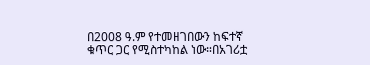በ2008 ዓ.ም የተመዘገበውን ከፍተኛ ቁጥር ጋር የሚስተካከል ነው።በአገሪቷ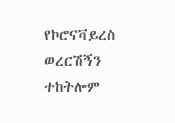የኮሮናቫይረስ ወረርሽኝን ተከትሎም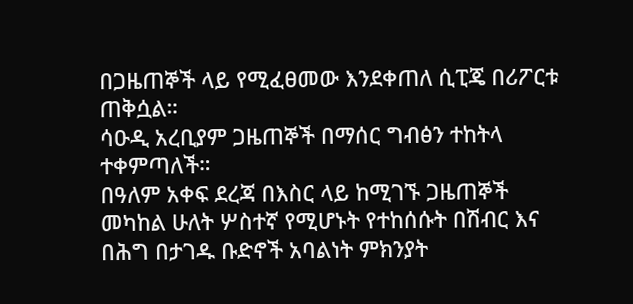በጋዜጠኞች ላይ የሚፈፀመው እንደቀጠለ ሲፒጄ በሪፖርቱ ጠቅሷል።
ሳዑዲ አረቢያም ጋዜጠኞች በማሰር ግብፅን ተከትላ ተቀምጣለች።
በዓለም አቀፍ ደረጃ በእስር ላይ ከሚገኙ ጋዜጠኞች መካከል ሁለት ሦስተኛ የሚሆኑት የተከሰሱት በሽብር እና በሕግ በታገዱ ቡድኖች አባልነት ምክንያት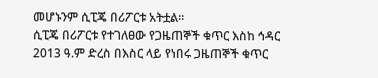መሆኑንም ሲፒጄ በሪፖርቱ አትቷል።
ሲፒጄ በሪፖርቱ የተገለፀው የጋዜጠኞች ቁጥር እስከ ኅዳር 2013 ዓ.ም ድረስ በእስር ላይ የነበሩ ጋዜጠኞች ቁጥር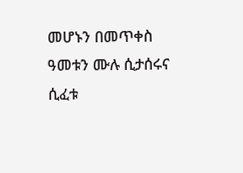መሆኑን በመጥቀስ ዓመቱን ሙሉ ሲታሰሩና ሲፈቱ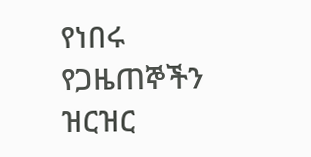የነበሩ የጋዜጠኞችን ዝርዝር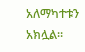አለማካተቱን አክሏል።